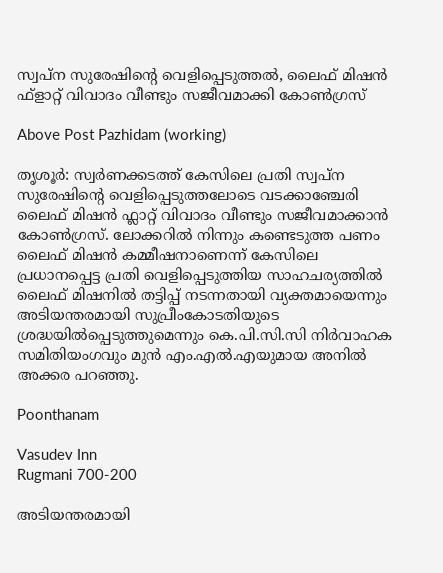സ്വപ്ന സുരേഷിന്റെ വെളിപ്പെടുത്തൽ, ലൈഫ് മിഷൻ ഫ്ളാറ്റ് വിവാദം വീണ്ടും സജീവമാക്കി കോൺഗ്രസ്

Above Post Pazhidam (working)

തൃശൂർ: സ്വർണക്കടത്ത് കേസിലെ പ്രതി സ്വപ്ന സുരേഷിന്റെ വെളിപ്പെടുത്തലോടെ വടക്കാഞ്ചേരി ലൈഫ് മിഷൻ ഫ്ലാറ്റ് വിവാദം വീണ്ടും സജീവമാക്കാൻ കോൺഗ്രസ്. ലോക്കറിൽ നിന്നും കണ്ടെടുത്ത പണം ലൈഫ് മിഷൻ കമ്മീഷനാണെന്ന് കേസിലെ പ്രധാനപ്പെട്ട പ്രതി വെളിപ്പെടുത്തിയ സാഹചര്യത്തിൽ ലൈഫ് മിഷനിൽ തട്ടിപ്പ് നടന്നതായി വ്യക്തമായെന്നും അടിയന്തരമായി സുപ്രീംകോടതിയുടെ ശ്രദ്ധയിൽപ്പെടുത്തുമെന്നും കെ.പി.സി.സി നിർവാഹക സമിതിയംഗവും മുൻ എം.എൽ.എയുമായ അനിൽ അക്കര പറഞ്ഞു.

Poonthanam

Vasudev Inn
Rugmani 700-200

അടിയന്തരമായി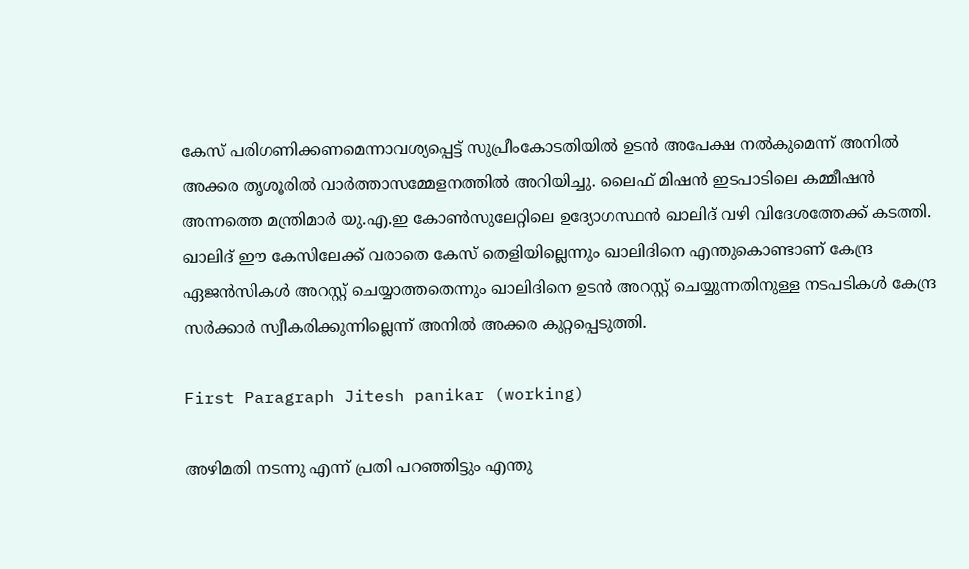കേസ് പരിഗണിക്കണമെന്നാവശ്യപ്പെട്ട് സുപ്രീംകോടതിയിൽ ഉടൻ അപേക്ഷ നൽകുമെന്ന് അനിൽ അക്കര തൃശൂരിൽ വാർത്താസമ്മേളനത്തിൽ അറിയിച്ചു. ലൈഫ് മിഷൻ ഇടപാടിലെ കമ്മീഷൻ അന്നത്തെ മന്ത്രിമാർ യു.എ.ഇ കോൺസുലേറ്റിലെ ഉദ്യോഗസ്ഥൻ ഖാലിദ് വഴി വിദേശത്തേക്ക് കടത്തി. ഖാലിദ് ഈ കേസിലേക്ക് വരാതെ കേസ് തെളിയില്ലെന്നും ഖാലിദിനെ എന്തുകൊണ്ടാണ് കേന്ദ്ര ഏജൻസികൾ അറസ്റ്റ് ചെയ്യാത്തതെന്നും ഖാലിദിനെ ഉടൻ അറസ്റ്റ് ചെയ്യുന്നതിനുള്ള നടപടികൾ കേന്ദ്ര സർക്കാർ സ്വീകരിക്കുന്നില്ലെന്ന് അനിൽ അക്കര കുറ്റപ്പെടുത്തി.

First Paragraph Jitesh panikar (working)

അഴിമതി നടന്നു എന്ന് പ്രതി പറഞ്ഞിട്ടും എന്തു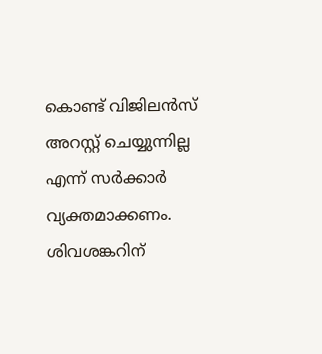കൊണ്ട് വിജിലൻസ് അറസ്റ്റ് ചെയ്യുന്നില്ല എന്ന് സർക്കാർ വ്യക്തമാക്കണം. ശിവശങ്കറിന്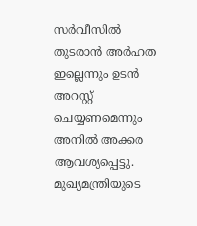സർവീസിൽ തുടരാൻ അർഹത ഇല്ലെന്നും ഉടൻ അറസ്റ്റ് ചെയ്യണമെന്നും അനിൽ അക്കര ആവശ്യപ്പെട്ടു. മുഖ്യമന്ത്രിയുടെ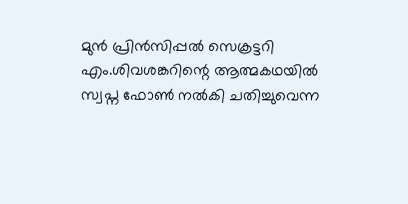മുൻ പ്രിൻസിപ്പൽ സെക്രട്ടറി എം.ശിവശങ്കറിന്റെ ആത്മകഥയിൽ സ്വപ്ന ഫോൺ നൽകി ചതിച്ചുവെന്ന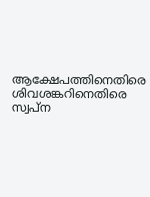ആക്ഷേപത്തിനെതിരെ ശിവശങ്കറിനെതിരെ സ്വപ്ന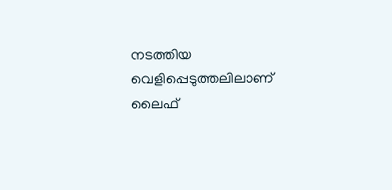നടത്തിയ വെളിപ്പെടുത്തലിലാണ് ലൈഫ്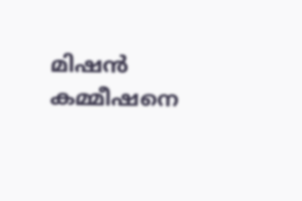മിഷൻ കമ്മീഷനെ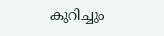കുറിച്ചും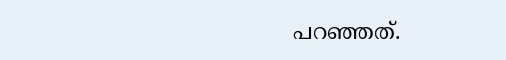പറഞ്ഞത്.